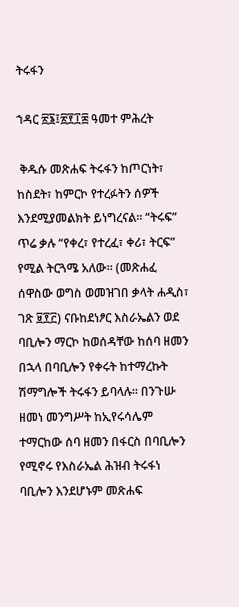ትሩፋን

ኀዳር ፳፮፤፳፻፲፰ ዓመተ ምሕረት

 ቅዱሱ መጽሐፍ ትሩፋን ከጦርነት፣ ከስደት፣ ከምርኮ የተረፉትን ሰዎች እንደሚያመልክት ይነግረናል፡፡ “ትሩፍ” ጥሬ ቃሉ “የቀረ፣ የተረፈ፣ ቀሪ፣ ትርፍ” የሚል ትርጓሜ አለው፡፡ (መጽሐፈ ሰዋስው ወግስ ወመዝገበ ቃላት ሐዲስ፣ ገጽ ፱፻፫) ናቡከደነፆር እስራኤልን ወደ ባቢሎን ማርኮ ከወሰዳቸው ከሰባ ዘመን በኋላ በባቢሎን የቀሩት ከተማረኩት ሽማግሎች ትሩፋን ይባላሉ። በንጉሡ ዘመነ መንግሥት ከኢየሩሳሌም ተማርከው ሰባ ዘመን በፋርስ በባቢሎን የሚኖሩ የእስራኤል ሕዝብ ትሩፋነ ባቢሎን እንደሆኑም መጽሐፍ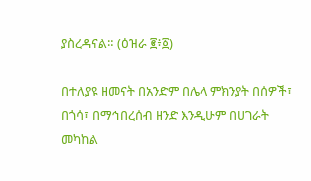ያስረዳናል። (ዕዝራ ፪፥፩)

በተለያዩ ዘመናት በአንድም በሌላ ምክንያት በሰዎች፣ በጎሳ፣ በማኅበረሰብ ዘንድ እንዲሁም በሀገራት መካከል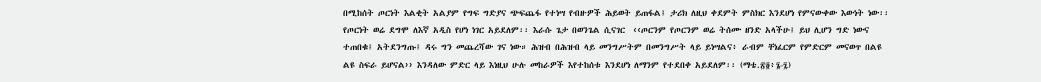በሚከሰት ጦርነት እልቂት አልያም የግፍ ግድያና ጭፍጨፋ የተነሣ የብዙዎች ሕይወት ይጠፋል፤ ታሪክ ለዚህ ቀደምት ምስክር እንደሆነ የምናውቀው እውነት ነው፡፡ የጦርነት ወሬ ደግሞ ለእኛ አዲስ የሆነ ነገር አይደለም፡፡ እራሱ ጌታ በወንጌል ሲናገር  ‹‹ጦርንም የጦርንም ወሬ ትሰሙ ዘንድ አላችሁ፤ ይህ ሊሆን ግድ ነውና ተጠበቁ፤ አትደንግጡ፤ ዳሩ ግን መጨረሻው ገና ነው። ሕዝብ በሕዝብ ላይ መንግሥትም በመንግሥት ላይ ይነሣልና፥ ራብም ቸነፈርም የምድርም መናወጥ በልዩ ልዩ ስፍራ ይሆናል›› እንዳለው ምድር ላይ እነዚህ ሁሉ መከራዎች እየተከሰቱ እንደሆነ ለማንም የተደበቀ አይደለም፡፡ (ማቴ.፳፬፥፮-፯)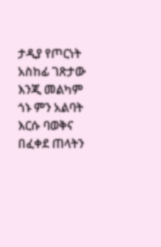ታዲያ የጦርነት አስከፊ ገጽታው እንጂ መልካም ጎኑ ምን አልባት እርሱ ባወቅና በፈቀደ ጠላትን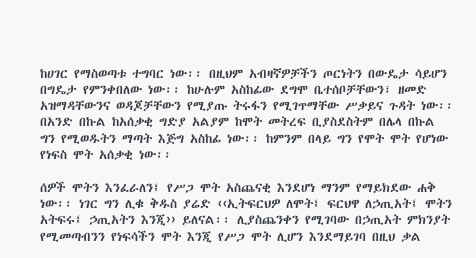ከሀገር የማስወጣቱ ተግባር ነው፡፡ በዚህም አብዛኛዎቻችን ጦርነትን በውዴታ ሳይሆን በግዴታ የምንቀበለው ነው፡፡ ከሁሉም አስከፊው ደግሞ ቤተሰቦቻቸውን፣ ዘመድ አዝማዳቸውንና ወዳጆቻቸውን የሚያጡ ትሩፋን የሚገጥማቸው ሥቃይና ጉዳት ነው፡፡ በአንድ በኩል ከአሰቃቂ ግድያ አልያም ከሞት መትረፍ ቢያስደስትም በሌላ በኩል ግን የሚወዱትን ማጣት እጅግ አስከፊ ነው፡፡ ከምንም በላይ ግን የሞት ሞት የሆነው የነፍስ ሞት አሰቃቂ ነው፡፡

ሰዎች ሞትን እንፈራለን፤ የሥጋ ሞት አስጨናቂ እንደሆነ ማንም የማይክደው ሐቅ ነው፡፡ ነገር ግን ሊቁ ቅዱስ ያሬድ ‹‹ኢትፍርህዎ ለሞት፤ ፍርህዋ ለኃጢአት፤ ሞትን አትፍሩ፤ ኃጢአትን እንጂ›› ይለናል፡፡ ሊያስጨንቀን የሚገባው በኃጢአት ምክንያት የሚመጣብንን የነፍሳችን ሞት እንጂ የሥጋ ሞት ሊሆን እንደማይገባ በዚህ ቃል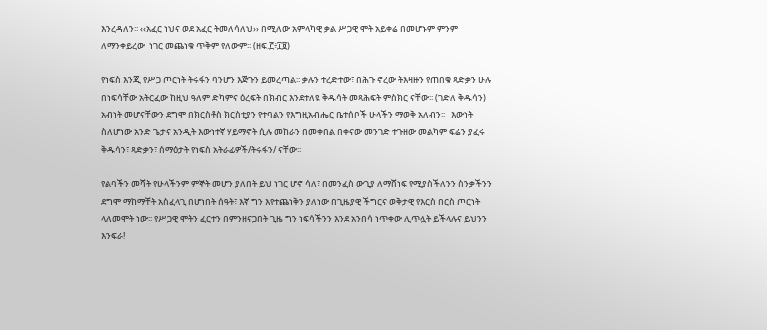እንረዳለን፡፡ ‹‹አፈር ነህና ወደ አፈር ትመለሳለህ›› በሚለው አምላካዊ ቃል ሥጋዊ ሞት አይቀሬ በመሆኑም ምንም ለማንቀይረው  ነገር መጨነቁ ጥቅም የለውም፡፡ (ዘፍ.፫፥፲፱)

የነፍስ እንጂ የሥጋ ጦርነት ትሩፋን ባንሆን እጅጉን ይመረጣል፡፡ ቃሉን ተረድተው፣ በሕጉ ኖረው ትእዛዙን የጠበቁ ጻድቃን ሁሉ በነፍሳቸው አትርፈው ከዚህ ዓለም ድካምና ዕረፍት በክብር እንደተለዩ ቅዱሳት መጻሕፍት ምስክር ናቸው፡፡ (ገድለ ቅዱሳን) አብነት መሆናቸውን ደግሞ በክርስቶስ ክርስቲያን የተባልን የእግዚአብሔር ቤተሰቦች ሁላችን ማወቅ አለብን፡፡   እውነት ስለሆነው አንድ ጌታና አንዲት እውነተኛ ሃይማኖት ሲሉ መከራን በመቀበል በቀናው መንገድ ተጉዘው መልካም ፍሬን ያፈሩ ቅዱሳን፣ ጻድቃን፣ ሰማዕታት የነፍስ አትራፊዎች/ትሩፋን/ ናቸው፡፡

የልባችን መሻት የሁላችንም ምኞት መሆን ያለበት ይህ ነገር ሆኖ ሳለ፣ በመንፈስ ውጊያ ለማሸነፍ የሚያስችለንን ስንቃችንን ደግሞ ማከማቸት አስፈላጊ በሆነበት ሰዓት፣ እኛ ግን እየተጨነቅን ያለነው በጊዜያዊ ችግርና ወቅታዊ የእርስ በርስ ጦርነት ላለመሞት ነው፡፡ የሥጋዊ ሞትን ፈርተን በምንዘናጋበት ጊዜ ግን ነፍሳችንን እንደ አንበሳ ነጥቀው ሊጥሏት ይችላሉና ይህንን እንፍራ!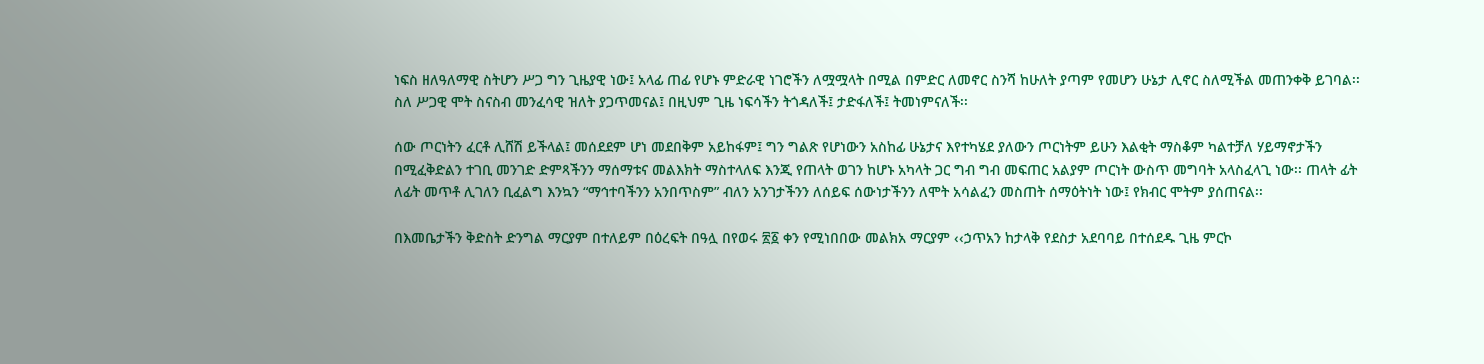ነፍስ ዘለዓለማዊ ስትሆን ሥጋ ግን ጊዜያዊ ነው፤ አላፊ ጠፊ የሆኑ ምድራዊ ነገሮችን ለሟሟላት በሚል በምድር ለመኖር ስንሻ ከሁለት ያጣም የመሆን ሁኔታ ሊኖር ስለሚችል መጠንቀቅ ይገባል፡፡ ስለ ሥጋዊ ሞት ስናስብ መንፈሳዊ ዝለት ያጋጥመናል፤ በዚህም ጊዜ ነፍሳችን ትጎዳለች፤ ታድፋለች፤ ትመነምናለች፡፡

ሰው ጦርነትን ፈርቶ ሊሸሽ ይችላል፤ መሰደደም ሆነ መደበቅም አይከፋም፤ ግን ግልጽ የሆነውን አስከፊ ሁኔታና እየተካሄደ ያለውን ጦርነትም ይሁን እልቂት ማስቆም ካልተቻለ ሃይማኖታችን በሚፈቅድልን ተገቢ መንገድ ድምጻችንን ማሰማቱና መልእክት ማስተላለፍ እንጂ የጠላት ወገን ከሆኑ አካላት ጋር ግብ ግብ መፍጠር አልያም ጦርነት ውስጥ መግባት አላስፈላጊ ነው፡፡ ጠላት ፊት ለፊት መጥቶ ሊገለን ቢፈልግ እንኳን “ማኅተባችንን አንበጥስም” ብለን አንገታችንን ለሰይፍ ሰውነታችንን ለሞት አሳልፈን መስጠት ሰማዕትነት ነው፤ የክብር ሞትም ያሰጠናል፡፡

በእመቤታችን ቅድስት ድንግል ማርያም በተለይም በዕረፍት በዓሏ በየወሩ ፳፩ ቀን የሚነበበው መልክአ ማርያም ‹‹ኃጥአን ከታላቅ የደስታ አደባባይ በተሰደዱ ጊዜ ምርኮ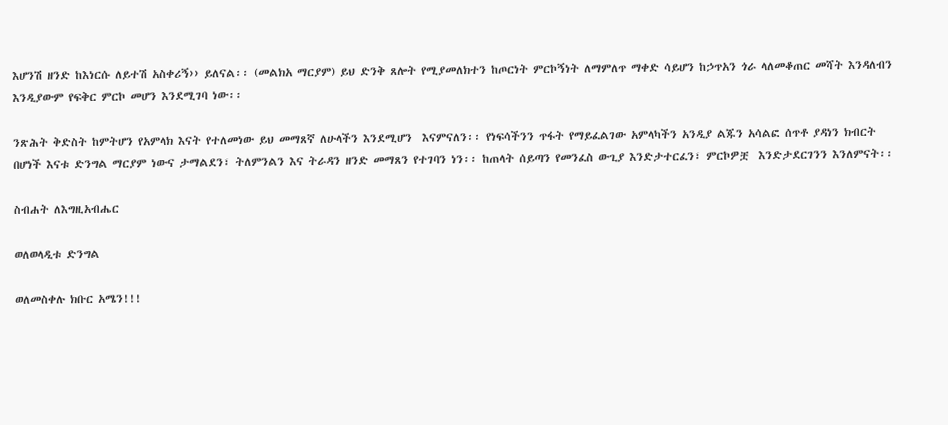እሆንሽ ዘንድ ከእነርሱ ለይተሽ አስቀሪኝ›› ይለናል፡፡ (መልክአ ማርያም) ይህ ድንቅ ጸሎት የሚያመለክተን ከጦርነት ምርኮኝነት ለማምለጥ ማቀድ ሳይሆን ከኃጥአን ጎራ ላለመቆጠር መሻት እንዳለብን እንዲያውም የፍቅር ምርኮ መሆን እንደሚገባ ነው፡፡

ንጽሕት ቅድስት ከምትሆን የአምላክ እናት የተለመነው ይህ መማጸኛ ለሁላችን እንደሚሆን  እናምናለን፡፡ የነፍሳችንን ጥፋት የማይፈልገው አምላካችን አንዲያ ልጁን አሳልፎ ሰጥቶ ያዳነን ክብርት በሆነች እናቱ ድንግል ማርያም ነውና ታማልደን፣ ትለምንልን እና ትራዳን ዘንድ መማጸን የተገባን ነን፡፡ ከጠላት ሰይጣን የመንፈስ ውጊያ እንድታተርፈን፣ ምርኮዎቿ  እንድታደርገንን እንለምናት፡፡

ስብሐት ለእግዚአብሔር

ወለወላዲቱ ድንግል

ወለመስቀሉ ክቡር አሜን!!!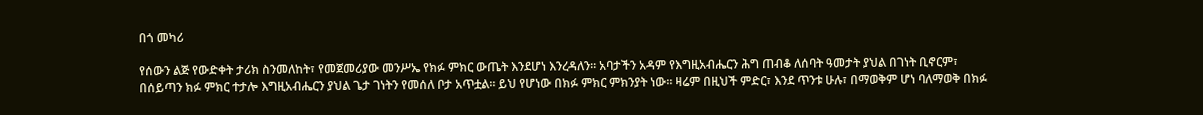በጎ መካሪ

የሰውን ልጅ የውድቀት ታሪክ ስንመለከት፣ የመጀመሪያው መንሥኤ የክፉ ምክር ውጤት እንደሆነ እንረዳለን። አባታችን አዳም የእግዚአብሔርን ሕግ ጠብቆ ለሰባት ዓመታት ያህል በገነት ቢኖርም፣ በሰይጣን ክፉ ምክር ተታሎ እግዚአብሔርን ያህል ጌታ ገነትን የመሰለ ቦታ አጥቷል። ይህ የሆነው በክፉ ምክር ምክንያት ነው። ዛሬም በዚህች ምድር፣ እንደ ጥንቱ ሁሉ፣ በማወቅም ሆነ ባለማወቅ በክፉ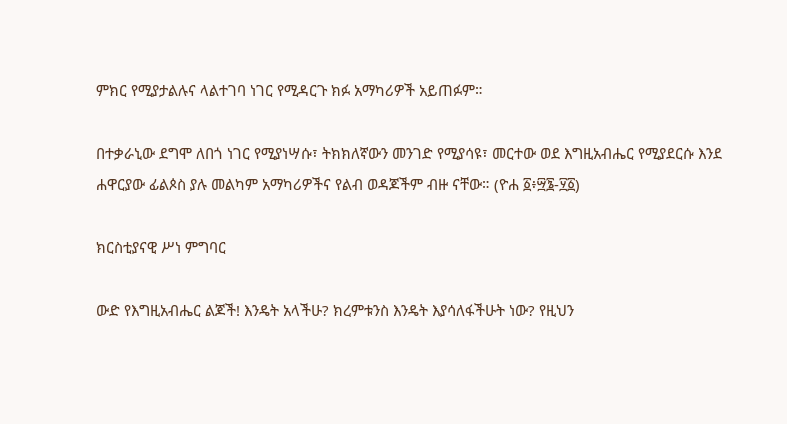ምክር የሚያታልሉና ላልተገባ ነገር የሚዳርጉ ክፉ አማካሪዎች አይጠፉም።

በተቃራኒው ደግሞ ለበጎ ነገር የሚያነሣሱ፣ ትክክለኛውን መንገድ የሚያሳዩ፣ መርተው ወደ እግዚአብሔር የሚያደርሱ እንደ ሐዋርያው ፊልጶስ ያሉ መልካም አማካሪዎችና የልብ ወዳጆችም ብዙ ናቸው። (ዮሐ ፩፥፵፮-፶፩)

ክርስቲያናዊ ሥነ ምግባር

ውድ የእግዚአብሔር ልጆች! እንዴት አላችሁ? ክረምቱንስ እንዴት እያሳለፋችሁት ነው? የዚህን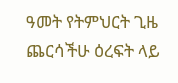ዓመት የትምህርት ጊዜ ጨርሳችሁ ዕረፍት ላይ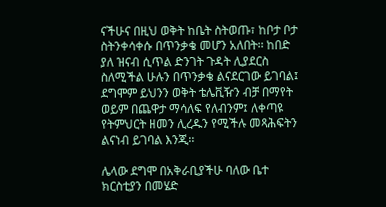ናችሁና በዚህ ወቅት ከቤት ስትወጡ፣ ከቦታ ቦታ ስትንቀሳቀሱ በጥንቃቄ መሆን አለበት፡፡ ከበድ ያለ ዝናብ ሲጥል ድንገት ጉዳት ሊያደርስ ስለሚችል ሁሉን በጥንቃቄ ልናደርገው ይገባል፤ ደግሞም ይህንን ወቅት ቴሌቪዥን ብቻ በማየት ወይም በጨዋታ ማሳለፍ የለብንም፤ ለቀጣዩ የትምህርት ዘመን ሊረዱን የሚችሉ መጻሕፍትን ልናነብ ይገባል እንጂ፡፡

ሌላው ደግሞ በአቅራቢያችሁ ባለው ቤተ ክርስቲያን በመሄድ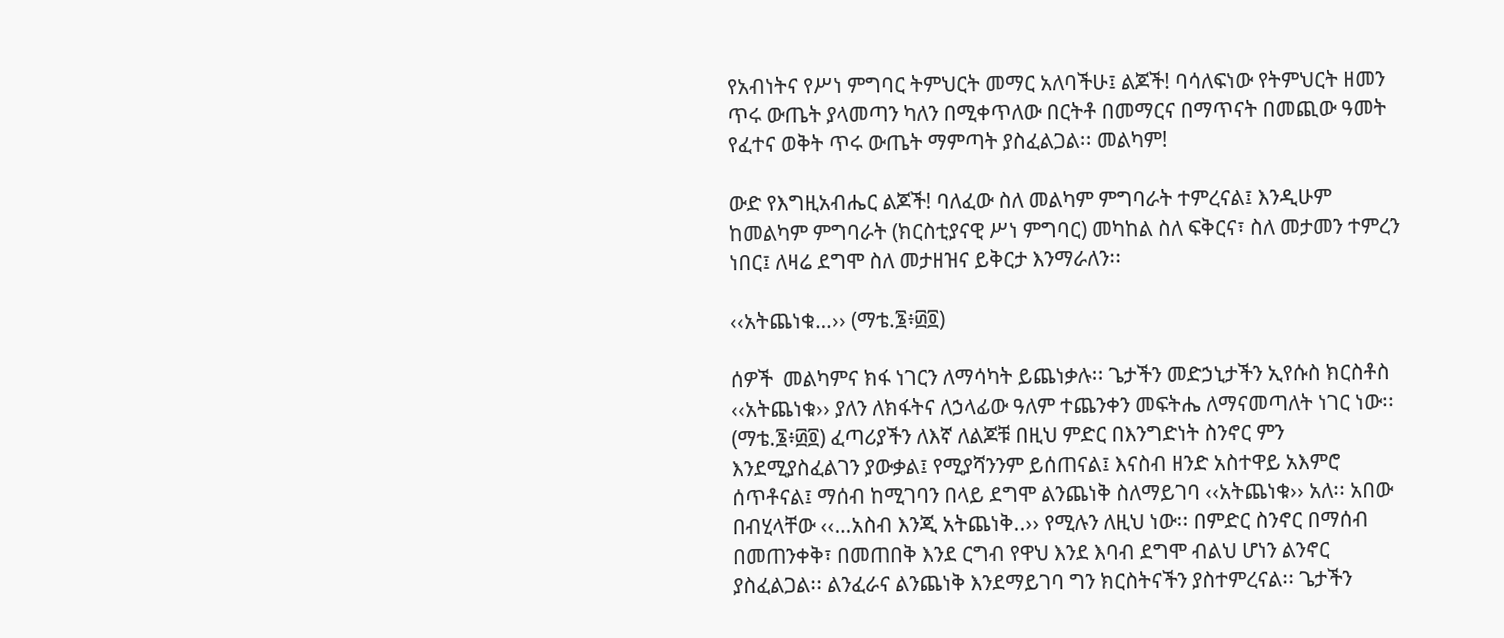የአብነትና የሥነ ምግባር ትምህርት መማር አለባችሁ፤ ልጆች! ባሳለፍነው የትምህርት ዘመን ጥሩ ውጤት ያላመጣን ካለን በሚቀጥለው በርትቶ በመማርና በማጥናት በመጪው ዓመት የፈተና ወቅት ጥሩ ውጤት ማምጣት ያስፈልጋል፡፡ መልካም!

ውድ የእግዚአብሔር ልጆች! ባለፈው ስለ መልካም ምግባራት ተምረናል፤ እንዲሁም ከመልካም ምግባራት (ክርስቲያናዊ ሥነ ምግባር) መካከል ስለ ፍቅርና፣ ስለ መታመን ተምረን ነበር፤ ለዛሬ ደግሞ ስለ መታዘዝና ይቅርታ እንማራለን፡፡

‹‹አትጨነቁ…›› (ማቴ.፮፥፴፬)

ሰዎች  መልካምና ክፋ ነገርን ለማሳካት ይጨነቃሉ፡፡ ጌታችን መድኃኒታችን ኢየሱስ ክርስቶስ ‹‹አትጨነቁ›› ያለን ለክፋትና ለኃላፊው ዓለም ተጨንቀን መፍትሔ ለማናመጣለት ነገር ነው፡፡ (ማቴ.፮፥፴፬) ፈጣሪያችን ለእኛ ለልጆቹ በዚህ ምድር በእንግድነት ስንኖር ምን እንደሚያስፈልገን ያውቃል፤ የሚያሻንንም ይሰጠናል፤ እናስብ ዘንድ አስተዋይ አእምሮ ሰጥቶናል፤ ማሰብ ከሚገባን በላይ ደግሞ ልንጨነቅ ስለማይገባ ‹‹አትጨነቁ›› አለ፡፡ አበው በብሂላቸው ‹‹…አስብ እንጂ አትጨነቅ..›› የሚሉን ለዚህ ነው፡፡ በምድር ስንኖር በማሰብ በመጠንቀቅ፣ በመጠበቅ እንደ ርግብ የዋህ እንደ እባብ ደግሞ ብልህ ሆነን ልንኖር ያስፈልጋል፡፡ ልንፈራና ልንጨነቅ እንደማይገባ ግን ክርስትናችን ያስተምረናል፡፡ ጌታችን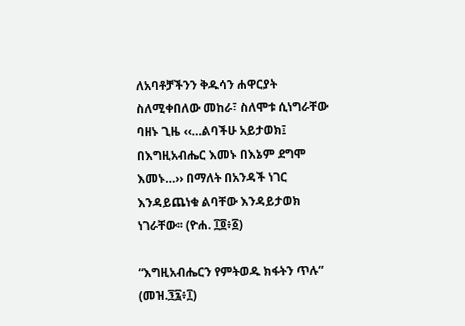ለአባቶቻችንን ቅዱሳን ሐዋርያት ስለሚቀበለው መከራ፣ ስለሞቱ ሲነግራቸው ባዘኑ ጊዜ ‹‹…ልባችሁ አይታወክ፤ በእግዚአብሔር እመኑ በእኔም ደግሞ እመኑ…›› በማለት በአንዳች ነገር እንዳይጨነቁ ልባቸው እንዳይታወክ ነገራቸው፡፡ (ዮሐ. ፲፬፥፩)

“እግዚአብሔርን የምትወዱ ክፋትን ጥሉ” (መዝ.፺፯፥፲)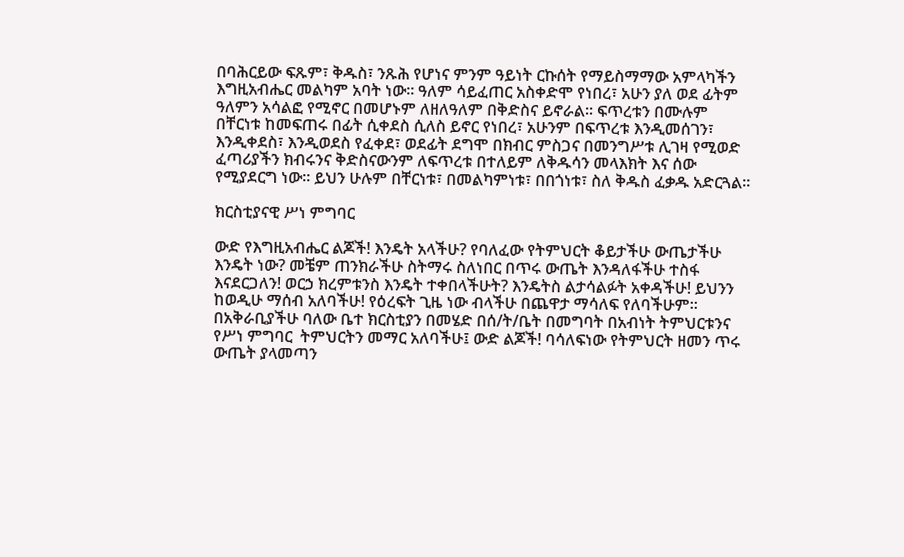በባሕርይው ፍጹም፣ ቅዱስ፣ ንጹሕ የሆነና ምንም ዓይነት ርኩሰት የማይስማማው አምላካችን እግዚአብሔር መልካም አባት ነው፡፡ ዓለም ሳይፈጠር አስቀድሞ የነበረ፣ አሁን ያለ ወደ ፊትም ዓለምን አሳልፎ የሚኖር በመሆኑም ለዘለዓለም በቅድስና ይኖራል፡፡ ፍጥረቱን በሙሉም በቸርነቱ ከመፍጠሩ በፊት ሲቀደስ ሲለስ ይኖር የነበረ፣ አሁንም በፍጥረቱ እንዲመሰገን፣ እንዲቀደስ፣ እንዲወደስ የፈቀደ፣ ወደፊት ደግሞ በክብር ምስጋና በመንግሥቱ ሊገዛ የሚወድ ፈጣሪያችን ክብሩንና ቅድስናውንም ለፍጥረቱ በተለይም ለቅዱሳን መላእክት እና ሰው የሚያደርግ ነው፡፡ ይህን ሁሉም በቸርነቱ፣ በመልካምነቱ፣ በበጎነቱ፣ ስለ ቅዱስ ፈቃዱ አድርጓል፡፡

ክርስቲያናዊ ሥነ ምግባር

ውድ የእግዚአብሔር ልጆች! እንዴት አላችሁ? የባለፈው የትምህርት ቆይታችሁ ውጤታችሁ እንዴት ነው? መቼም ጠንክራችሁ ስትማሩ ስለነበር በጥሩ ውጤት እንዳለፋችሁ ተስፋ እናደርጋለን! ወርኃ ክረምቱንስ እንዴት ተቀበላችሁት? እንዴትስ ልታሳልፉት አቀዳችሁ! ይህንን ከወዲሁ ማሰብ አለባችሁ! የዕረፍት ጊዜ ነው ብላችሁ በጨዋታ ማሳለፍ የለባችሁም፡፡ በአቅራቢያችሁ ባለው ቤተ ክርስቲያን በመሄድ በሰ/ት/ቤት በመግባት በአብነት ትምህርቱንና የሥነ ምግባር  ትምህርትን መማር አለባችሁ፤ ውድ ልጆች! ባሳለፍነው የትምህርት ዘመን ጥሩ ውጤት ያላመጣን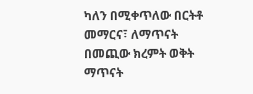ካለን በሚቀጥለው በርትቶ መማርና፣ ለማጥናት በመጪው ክረምት ወቅት ማጥናት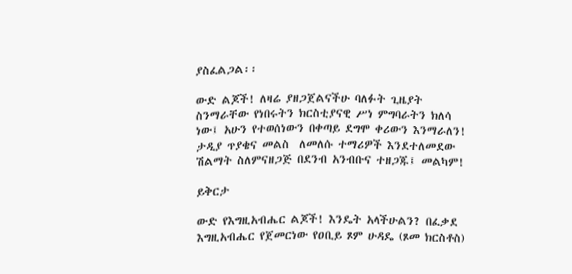ያስፈልጋል፡፡

ውድ ልጆች! ለዛሬ ያዘጋጀልናችሁ ባለፉት ጊዜያት ስንማራቸው የነበሩትን ክርስቲያናዊ ሥነ ምግባራትን ክለሳ ነው፤ አሁን የተወሰነውን በቀጣይ ደግሞ ቀሪውን እንማራለን! ታዲያ ጥያቄና መልስ  ለመለሱ ተማሪዎች እንደተለመደው ሽልማት ስለምናዘጋጅ በደንብ አንብቡና ተዘጋጁ፤ መልካም!

ይቅርታ

ውድ የእግዚአብሔር ልጆች! እንዴት አላችሁልን? በፈቃደ እግዚአብሔር የጀመርነው የዐቢይ ጾም ሁዳዴ (ጾመ ክርስቶስ)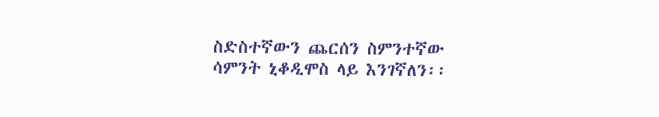ስድስተኛውን ጨርሰን ስምንተኛው ሳምንት ኒቆዲሞስ ላይ እንገኛለን፡፡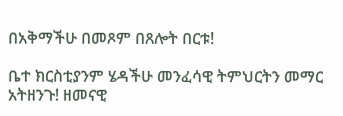በአቅማችሁ በመጾም በጸሎት በርቱ!

ቤተ ክርስቲያንም ሄዳችሁ መንፈሳዊ ትምህርትን መማር አትዘንጉ! ዘመናዊ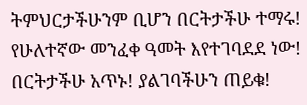ትምህርታችሁንም ቢሆን በርትታችሁ ተማሩ! የሁለተኛው መንፈቀ ዓመት እየተገባደደ ነው! በርትታችሁ አጥኑ! ያልገባችሁን ጠይቁ!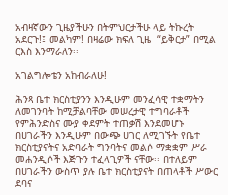አብዛኛውን ጊዜያችሁን በትምህርታችሁ ላይ ትኩረት አደርጉ!፤ መልካም! በዛሬው ክፍለ ጊዜ  “ይቅርታ” በሚል ርእስ እንማራለን፡፡

አገልግሎቴን አከብራለሁ!

ሕንጻ ቤተ ክርስቲያንን እንዲሁም መንፈሳዊ ተቋማትን ለመገንባት ከሚቻልባቸው መሠረታዊ ተግባራቶች የምሕንድስና ሙያ ቀደምት ተጠቃሽ እንደመሆኑ በሀገራችን እንዲሁም በውጭ ሀገር ለሚገኙት የቤተ ክርስቲያናትና አድባራት ግንባትና መልሶ ማቋቋም ሥራ መሐንዲሶች እጅጉን ተፈላጊዎች ናቸው፡፡ በተለይም በሀገራችን ውስጥ ያሉ ቤተ ክርስቲያናት በጠላቶች ሥውር ደባና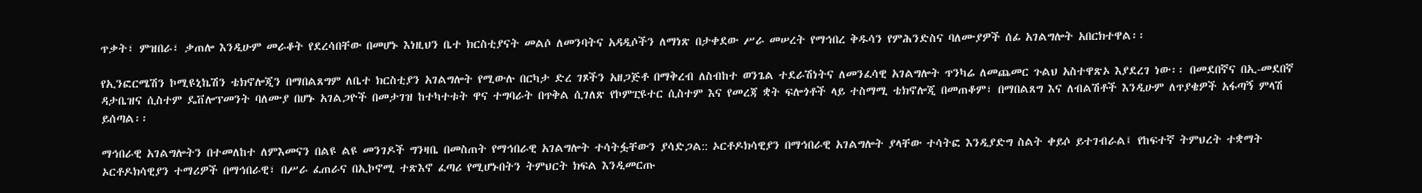ጥቃት፣ ምዝበራ፣ ቃጠሎ እንዲሁም መራቆት የደረሳበቸው በመሆኑ እነዚህን ቤተ ክርስቲያናት መልሶ ለመንባትና አዳዲሶችን ለማነጽ በታቀደው ሥራ መሠረት የማኅበረ ቅዱሳን የምሕንድስና ባለሙያዎች ሰፊ አገልግሎት አበርክተዋል፡፡

የኢንፎርሜሽን ኮሚዩኒኬሽን ቴክኖሎጂን በማበልጸግም ለቤተ ክርስቲያን አገልግሎት የሚውሉ በርካታ ድረ ገጾችን አዘጋጅቶ በማቅረብ ለስብከተ ወንጌል ተደራሽነትና ለመንፈሳዊ አገልግሎት ጥንካሬ ለመጨመር ጉልህ አስተዋጽኦ እያደረገ ነው፡፡ በመደበኛና በኢ-መደበኛ ዳታቤዝና ሲስተም ዴቨሎፕመንት ባለሙያ በሆኑ አገልጋዮች በመታገዝ ከተካተቱት ዋና ተግባራት በጥቅል ሲገለጽ የኮምፒዩተር ሲስተም እና የመረጃ ቋት ፍሎጎቶች ላይ ተስማሚ ቴክኖሎጂ በመጠቆም፣ በማበልጸግ እና ለብልሽቶች እንዲሁም ለጥያቄዎች አፋጣኝ ምላሽ ይሰጣል፡፡

ማኅበራዊ አገልግሎትን በተመለከተ ለምእመናን በልዩ ልዩ መንገዶች ግንዛቤ በመስጠት የማኅበራዊ አገልግሎት ተሳትፏቸውን ያሳድጋል:: ኦርቶዶክሳዊያን በማኅበራዊ አገልግሎት ያላቸው ተሳትፎ እንዲያድግ ስልት ቀይሶ ይተገብራል፤ የከፍተኛ ትምህረት ተቋማት ኦርቶዶክሳዊያን ተማሪዎች በማኅበራዊ፣ በሥራ ፈጠራና በኢኮኖሚ ተጽእኖ ፈጣሪ የሚሆኑበትን ትምህርት ክፍል እንዲመርጡ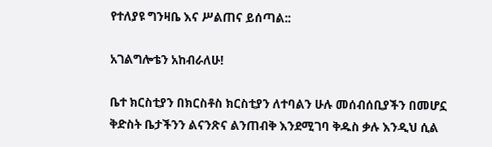የተለያዩ ግንዛቤ እና ሥልጠና ይሰጣል::

አገልግሎቴን አከብራለሁ!

ቤተ ክርስቲያን በክርስቶስ ክርስቲያን ለተባልን ሁሉ መሰብሰቢያችን በመሆኗ ቅድስት ቤታችንን ልናንጽና ልንጠብቅ እንደሚገባ ቅዱስ ቃሉ እንዲህ ሲል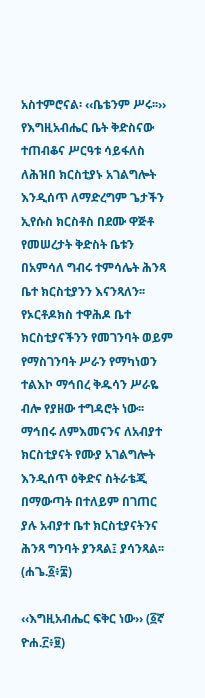አስተምሮናል፡ ‹‹ቤቴንም ሥሩ፡፡›› የእግዚአብሔር ቤት ቅድስናው ተጠብቆና ሥርዓቱ ሳይፋለስ ለሕዝበ ክርስቲያኑ አገልግሎት እንዲሰጥ ለማድረግም ጌታችን ኢየሱስ ክርስቶስ በደሙ ዋጅቶ የመሠረታት ቅድስት ቤቱን በአምሳለ ግብሩ ተምሳሌት ሕንጻ ቤተ ክርስቲያንን እናንጻለን፡፡ የኦርቶዶክስ ተዋሕዶ ቤተ ክርስቲያናችንን የመገንባት ወይም የማስገንባት ሥራን የማካነወን ተልእኮ ማኅበረ ቅዱሳን ሥራዬ ብሎ የያዘው ተግዳሮት ነው፡፡ ማኅበሩ ለምእመናንና ለአብያተ ክርስቲያናት የሙያ አገልግሎት እንዲሰጥ ዕቅድና ስትራቴጂ በማውጣት በተለይም በገጠር ያሉ አብያተ ቤተ ክርስቲያናትንና ሕንጻ ግንባት ያንጻል፤ ያሳንጻል፡፡ (ሐጌ.፩፥፰)

‹‹እግዚአብሔር ፍቅር ነው›› (፩ኛ ዮሐ.፫፥፱)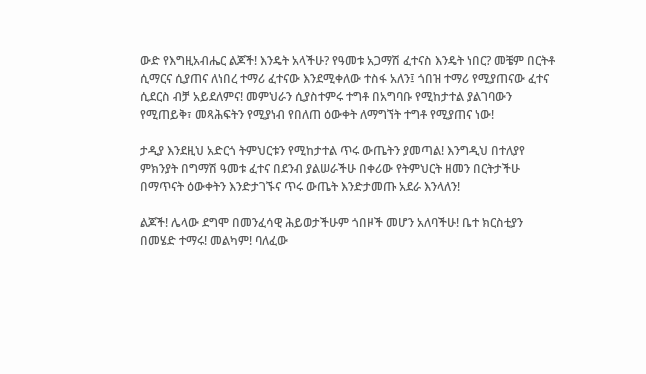ውድ የእግዚአብሔር ልጆች! እንዴት አላችሁ? የዓመቱ አጋማሽ ፈተናስ እንዴት ነበር? መቼም በርትቶ ሲማርና ሲያጠና ለነበረ ተማሪ ፈተናው እንደሚቀለው ተስፋ አለን፤ ጎበዝ ተማሪ የሚያጠናው ፈተና ሲደርስ ብቻ አይደለምና! መምህራን ሲያስተምሩ ተግቶ በአግባቡ የሚከታተል ያልገባውን የሚጠይቅ፣ መጻሕፍትን የሚያነብ የበለጠ ዕውቀት ለማግኘት ተግቶ የሚያጠና ነው!

ታዲያ እንደዚህ አድርጎ ትምህርቱን የሚከታተል ጥሩ ውጤትን ያመጣል! እንግዲህ በተለያየ ምክንያት በግማሽ ዓመቱ ፈተና በደንብ ያልሠራችሁ በቀሪው የትምህርት ዘመን በርትታችሁ በማጥናት ዕውቀትን እንድታገኙና ጥሩ ውጤት እንድታመጡ አደራ እንላለን!

ልጆች! ሌላው ደግሞ በመንፈሳዊ ሕይወታችሁም ጎበዞች መሆን አለባችሁ! ቤተ ክርስቲያን በመሄድ ተማሩ! መልካም! ባለፈው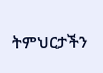ትምህርታችን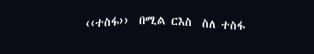‹‹ተስፋ››  በሚል ርእስ  ስለ ተስፋ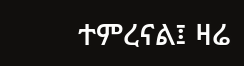ተምረናል፤ ዛሬ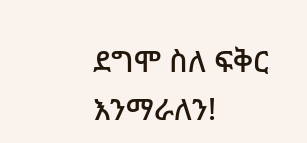ደግሞ ስለ ፍቅር እንማራለን!